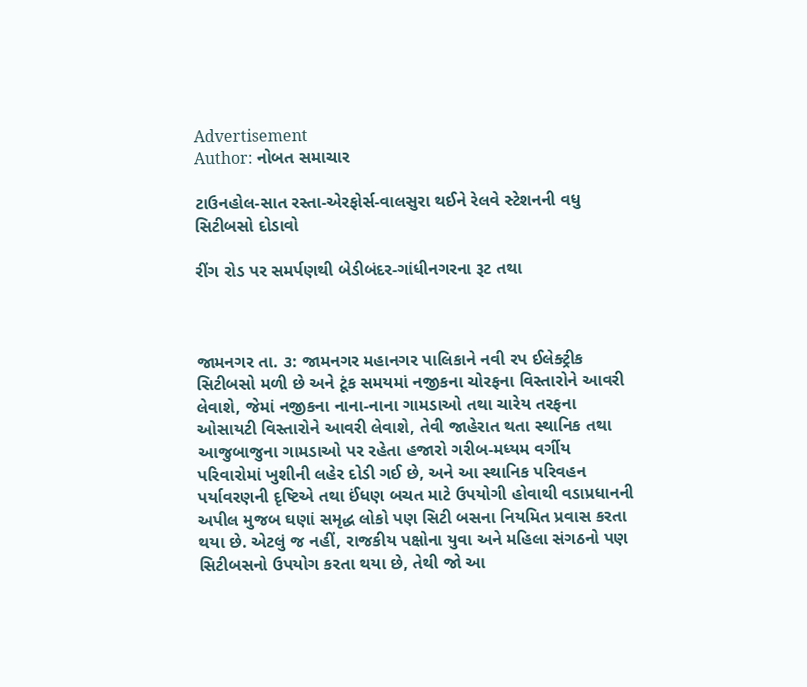Advertisement
Author: નોબત સમાચાર

ટાઉનહોલ-સાત રસ્તા-એરફોર્સ-વાલસુરા થઈને રેલવે સ્ટેશનની વધુ સિટીબસો દોડાવો

રીંગ રોડ પર સમર્પણથી બેડીબંદર-ગાંધીનગરના રૂટ તથા



જામનગર તા. ૩: જામનગર મહાનગર પાલિકાને નવી રપ ઈલેક્ટ્રીક સિટીબસો મળી છે અને ટૂંક સમયમાં નજીકના ચોરફના વિસ્તારોને આવરી લેવાશે, જેમાં નજીકના નાના-નાના ગામડાઓ તથા ચારેય તરફના ઓસાયટી વિસ્તારોને આવરી લેવાશે, તેવી જાહેરાત થતા સ્થાનિક તથા આજુબાજુના ગામડાઓ પર રહેતા હજારો ગરીબ-મધ્યમ વર્ગીય પરિવારોમાં ખુશીની લહેર દોડી ગઈ છે, અને આ સ્થાનિક પરિવહન પર્યાવરણની દૃષ્ટિએ તથા ઈંધણ બચત માટે ઉપયોગી હોવાથી વડાપ્રધાનની અપીલ મુજબ ઘણાં સમૃદ્ધ લોકો પણ સિટી બસના નિયમિત પ્રવાસ કરતા થયા છે. એટલું જ નહીં, રાજકીય પક્ષોના યુવા અને મહિલા સંગઠનો પણ સિટીબસનો ઉપયોગ કરતા થયા છે, તેથી જો આ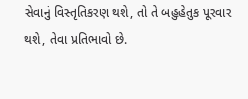સેવાનું વિસ્તૃતિકરણ થશે, તો તે બહુહેતુક પૂરવાર થશે, તેવા પ્રતિભાવો છે.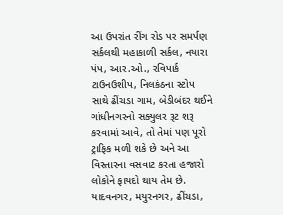આ ઉપરાંત રીંગ રોડ પર સમર્પણ સર્કલથી મહાકાળી સર્કલ, નયારા પંપ, આર.ઓ., રવિપાર્ક ટાઉનઉશીપ, નિલકંઠના સ્ટોપ સાથે ઢીંચડા ગામ, બેડીબંદર થઈને ગાંધીનગરનો સક્યુલર રૂટ શરૂ કરવામાં આવે, તો તેમાં પણ પૂરો ટ્રાફિક મળી શકે છે અને આ વિસ્તારના વસવાટ કરતા હજારો લોકોને ફાયદો થાય તેમ છે. યાદવનગર, મયુરનગર, ઢીંચડા,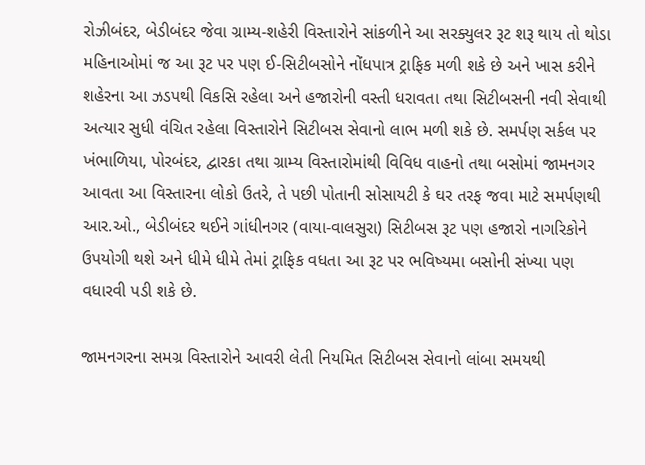રોઝીબંદર, બેડીબંદર જેવા ગ્રામ્ય-શહેરી વિસ્તારોને સાંકળીને આ સરક્યુલર રૂટ શરૂ થાય તો થોડા મહિનાઓમાં જ આ રૂટ પર પણ ઈ-સિટીબસોને નોંધપાત્ર ટ્રાફિક મળી શકે છે અને ખાસ કરીને શહેરના આ ઝડપથી વિકસિ રહેલા અને હજારોની વસ્તી ધરાવતા તથા સિટીબસની નવી સેવાથી અત્યાર સુધી વંચિત રહેલા વિસ્તારોને સિટીબસ સેવાનો લાભ મળી શકે છે. સમર્પણ સર્કલ પર ખંભાળિયા, પોરબંદર, દ્વારકા તથા ગ્રામ્ય વિસ્તારોમાંથી વિવિધ વાહનો તથા બસોમાં જામનગર આવતા આ વિસ્તારના લોકો ઉતરે, તે પછી પોતાની સોસાયટી કે ઘર તરફ જવા માટે સમર્પણથી આર.ઓ., બેડીબંદર થઈને ગાંધીનગર (વાયા-વાલસુરા) સિટીબસ રૂટ પણ હજારો નાગરિકોને ઉપયોગી થશે અને ધીમે ધીમે તેમાં ટ્રાફિક વધતા આ રૂટ પર ભવિષ્યમા બસોની સંખ્યા પણ વધારવી પડી શકે છે.

જામનગરના સમગ્ર વિસ્તારોને આવરી લેતી નિયમિત સિટીબસ સેવાનો લાંબા સમયથી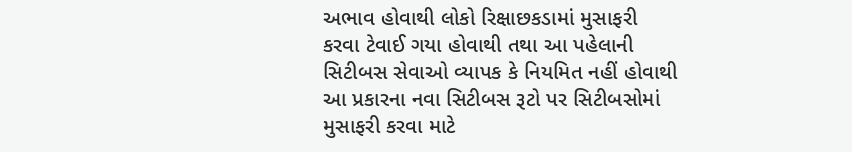અભાવ હોવાથી લોકો રિક્ષાછકડામાં મુસાફરી કરવા ટેવાઈ ગયા હોવાથી તથા આ પહેલાની સિટીબસ સેવાઓ વ્યાપક કે નિયમિત નહીં હોવાથી આ પ્રકારના નવા સિટીબસ રૂટો પર સિટીબસોમાં મુસાફરી કરવા માટે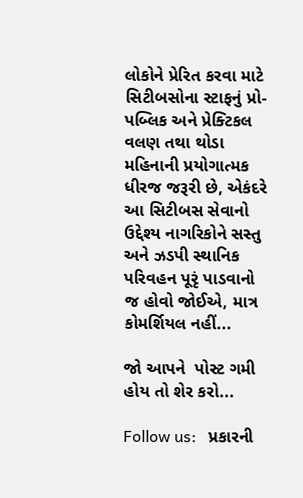લોકોને પ્રેરિત કરવા માટે સિટીબસોના સ્ટાફનું પ્રો-પબ્લિક અને પ્રેક્ટિકલ વલણ તથા થોડા મહિનાની પ્રયોગાત્મક ધીરજ જરૂરી છે, એકંદરે આ સિટીબસ સેવાનો ઉદ્દેશ્ય નાગરિકોને સસ્તુ અને ઝડપી સ્થાનિક પરિવહન પૂરૃં પાડવાનો જ હોવો જોઈએ, માત્ર કોમર્શિયલ નહીં...

જો આપને  પોસ્ટ ગમી હોય તો શેર કરો...

Follow us:   પ્રકારની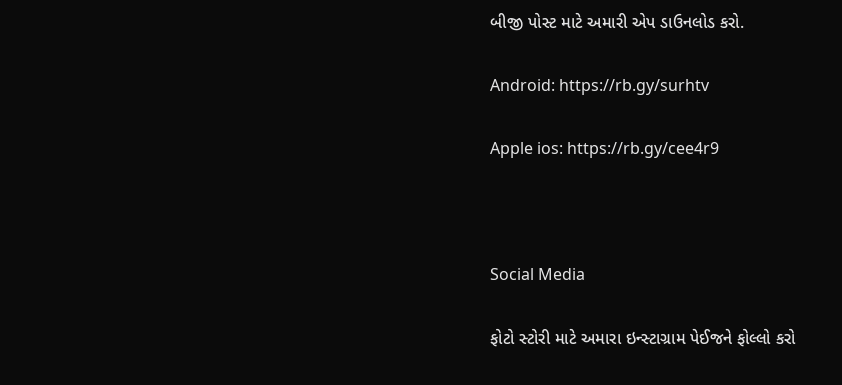બીજી પોસ્ટ માટે અમારી એપ ડાઉનલોડ કરો.

Android: https://rb.gy/surhtv

Apple ios: https://rb.gy/cee4r9



Social Media

ફોટો સ્ટોરી માટે અમારા ઇન્સ્ટાગ્રામ પેઈજને ફોલ્લો કરો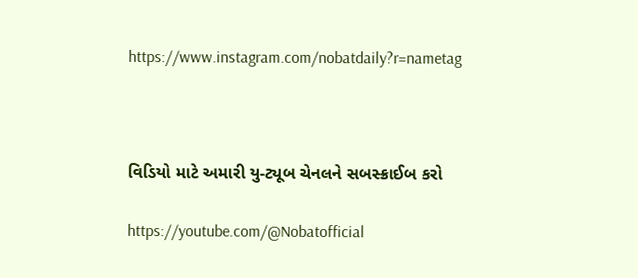https://www.instagram.com/nobatdaily?r=nametag



વિડિયો માટે અમારી યુ-ટ્યૂબ ચેનલને સબસ્ક્રાઈબ કરો

https://youtube.com/@Nobatofficial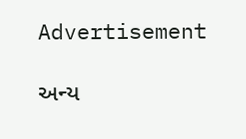Advertisement

અન્ય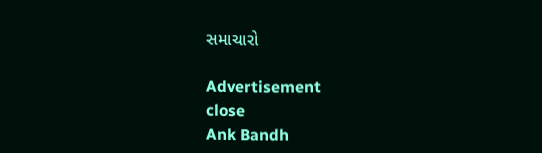સમાચારો

Advertisement
close
Ank Bandh